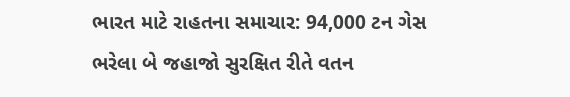ભારત માટે રાહતના સમાચાર: 94,000 ટન ગેસ ભરેલા બે જહાજો સુરક્ષિત રીતે વતન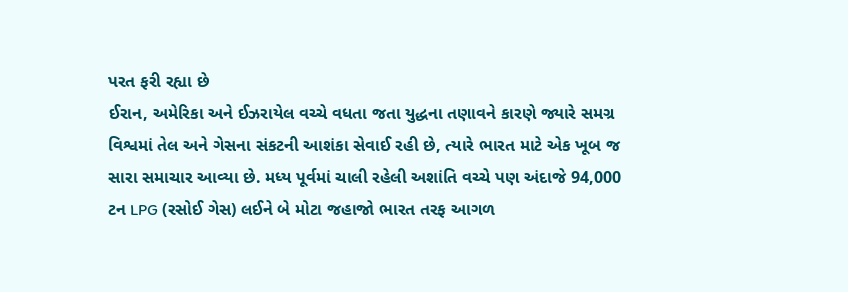પરત ફરી રહ્યા છે
ઈરાન, અમેરિકા અને ઈઝરાયેલ વચ્ચે વધતા જતા યુદ્ધના તણાવને કારણે જ્યારે સમગ્ર વિશ્વમાં તેલ અને ગેસના સંકટની આશંકા સેવાઈ રહી છે, ત્યારે ભારત માટે એક ખૂબ જ સારા સમાચાર આવ્યા છે. મધ્ય પૂર્વમાં ચાલી રહેલી અશાંતિ વચ્ચે પણ અંદાજે 94,000 ટન LPG (રસોઈ ગેસ) લઈને બે મોટા જહાજો ભારત તરફ આગળ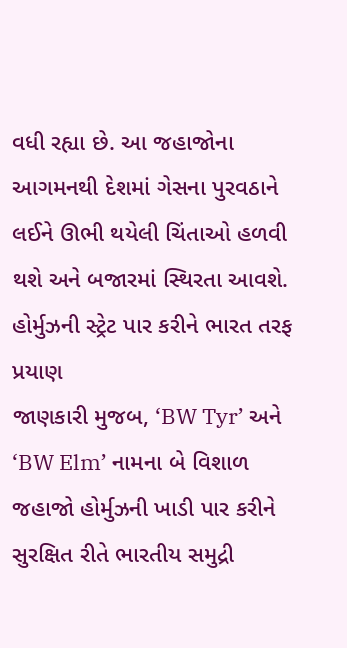વધી રહ્યા છે. આ જહાજોના આગમનથી દેશમાં ગેસના પુરવઠાને લઈને ઊભી થયેલી ચિંતાઓ હળવી થશે અને બજારમાં સ્થિરતા આવશે.
હોર્મુઝની સ્ટ્રેટ પાર કરીને ભારત તરફ પ્રયાણ
જાણકારી મુજબ, ‘BW Tyr’ અને ‘BW Elm’ નામના બે વિશાળ જહાજો હોર્મુઝની ખાડી પાર કરીને સુરક્ષિત રીતે ભારતીય સમુદ્રી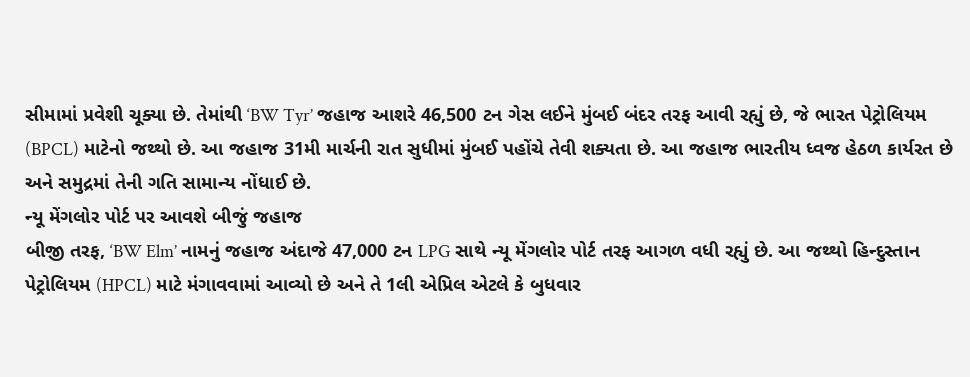સીમામાં પ્રવેશી ચૂક્યા છે. તેમાંથી ‘BW Tyr’ જહાજ આશરે 46,500 ટન ગેસ લઈને મુંબઈ બંદર તરફ આવી રહ્યું છે, જે ભારત પેટ્રોલિયમ (BPCL) માટેનો જથ્થો છે. આ જહાજ 31મી માર્ચની રાત સુધીમાં મુંબઈ પહોંચે તેવી શક્યતા છે. આ જહાજ ભારતીય ધ્વજ હેઠળ કાર્યરત છે અને સમુદ્રમાં તેની ગતિ સામાન્ય નોંધાઈ છે.
ન્યૂ મેંગલોર પોર્ટ પર આવશે બીજું જહાજ
બીજી તરફ, ‘BW Elm’ નામનું જહાજ અંદાજે 47,000 ટન LPG સાથે ન્યૂ મેંગલોર પોર્ટ તરફ આગળ વધી રહ્યું છે. આ જથ્થો હિન્દુસ્તાન પેટ્રોલિયમ (HPCL) માટે મંગાવવામાં આવ્યો છે અને તે 1લી એપ્રિલ એટલે કે બુધવાર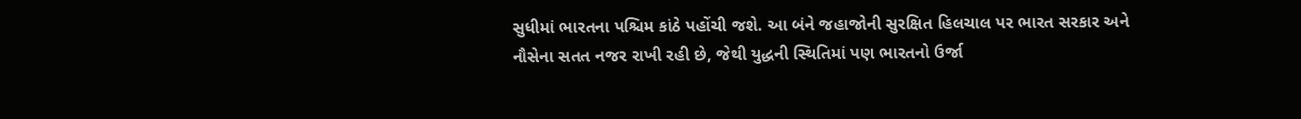સુધીમાં ભારતના પશ્ચિમ કાંઠે પહોંચી જશે. આ બંને જહાજોની સુરક્ષિત હિલચાલ પર ભારત સરકાર અને નૌસેના સતત નજર રાખી રહી છે, જેથી યુદ્ધની સ્થિતિમાં પણ ભારતનો ઉર્જા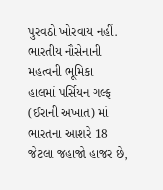પુરવઠો ખોરવાય નહીં.
ભારતીય નૌસેનાની મહત્વની ભૂમિકા
હાલમાં પર્સિયન ગલ્ફ (ઈરાની અખાત) માં ભારતના આશરે 18 જેટલા જહાજો હાજર છે,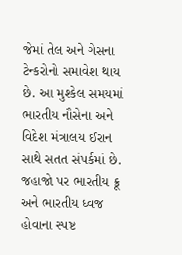જેમાં તેલ અને ગેસના ટેન્કરોનો સમાવેશ થાય છે. આ મુશ્કેલ સમયમાં ભારતીય નૌસેના અને વિદેશ મંત્રાલય ઈરાન સાથે સતત સંપર્કમાં છે. જહાજો પર ભારતીય ક્રૂ અને ભારતીય ધ્વજ હોવાના સ્પષ્ટ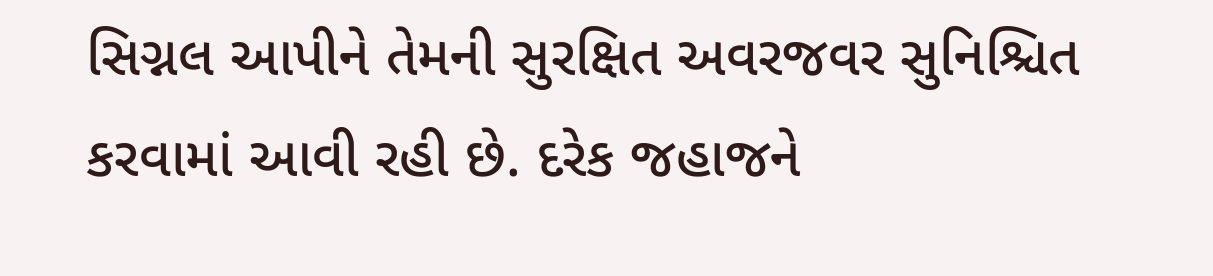સિગ્નલ આપીને તેમની સુરક્ષિત અવરજવર સુનિશ્ચિત કરવામાં આવી રહી છે. દરેક જહાજને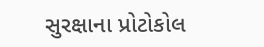સુરક્ષાના પ્રોટોકોલ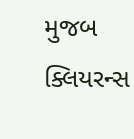મુજબ ક્લિયરન્સ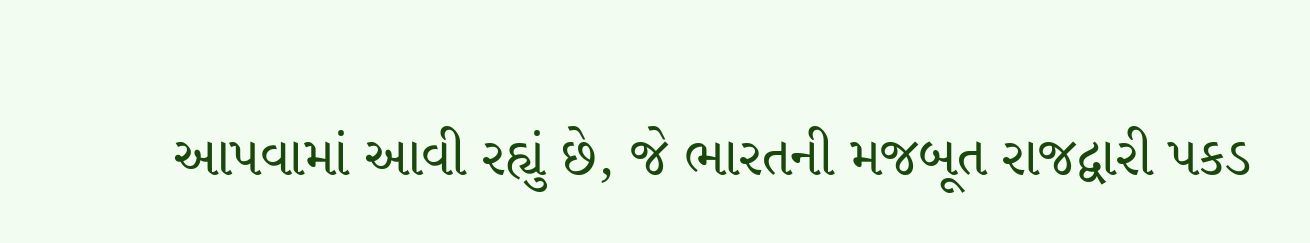આપવામાં આવી રહ્યું છે, જે ભારતની મજબૂત રાજદ્વારી પકડ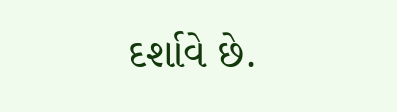દર્શાવે છે.